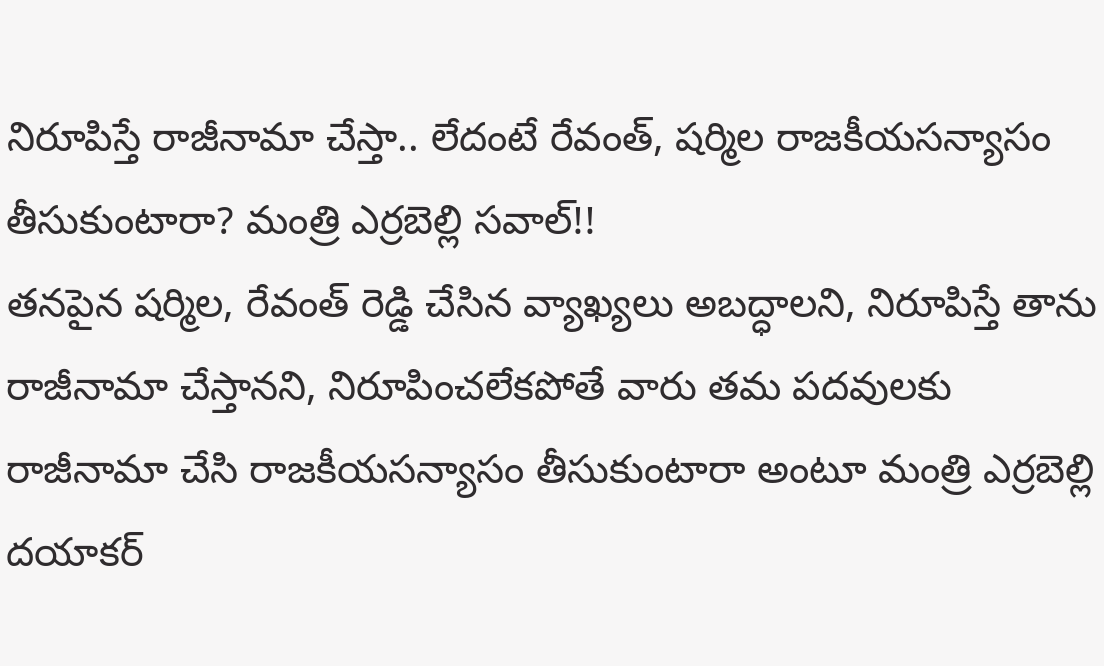నిరూపిస్తే రాజీనామా చేస్తా.. లేదంటే రేవంత్, షర్మిల రాజకీయసన్యాసం తీసుకుంటారా? మంత్రి ఎర్రబెల్లి సవాల్!!
తనపైన షర్మిల, రేవంత్ రెడ్డి చేసిన వ్యాఖ్యలు అబద్ధాలని, నిరూపిస్తే తాను రాజీనామా చేస్తానని, నిరూపించలేకపోతే వారు తమ పదవులకు రాజీనామా చేసి రాజకీయసన్యాసం తీసుకుంటారా అంటూ మంత్రి ఎర్రబెల్లి దయాకర్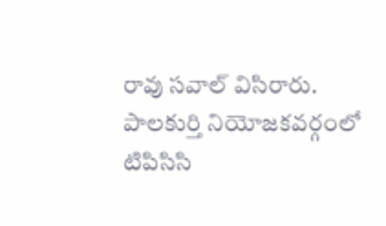రావు సవాల్ విసిరారు.
పాలకుర్తి నియోజకవర్గంలో టిపిసిసి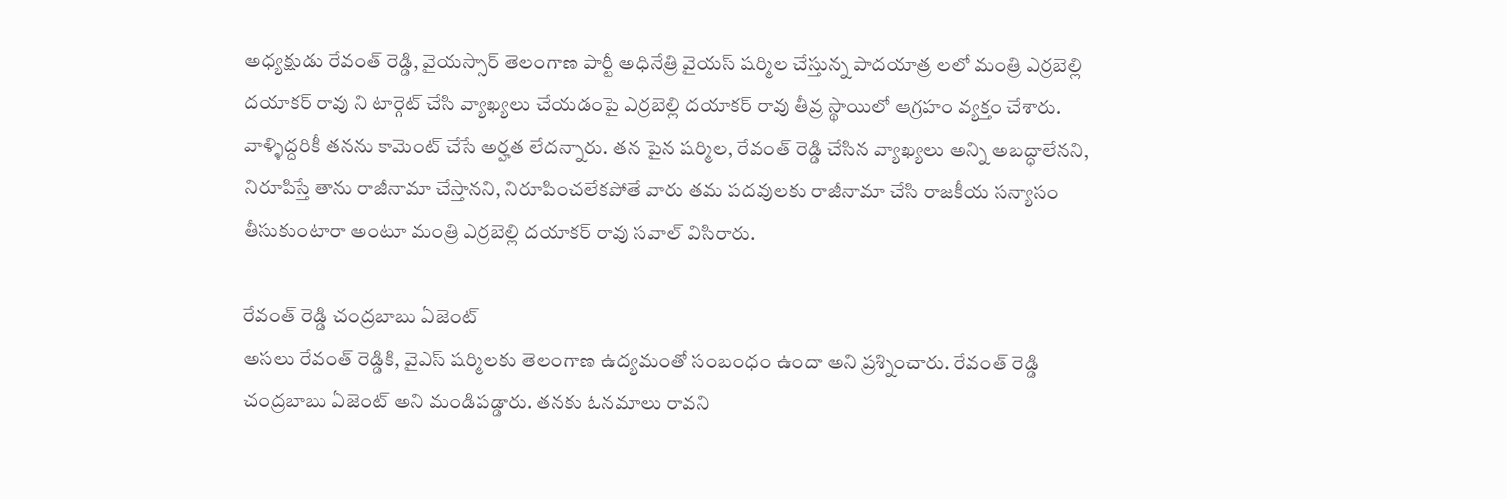అధ్యక్షుడు రేవంత్ రెడ్డి, వైయస్సార్ తెలంగాణ పార్టీ అధినేత్రి వైయస్ షర్మిల చేస్తున్న పాదయాత్ర లలో మంత్రి ఎర్రబెల్లి దయాకర్ రావు ని టార్గెట్ చేసి వ్యాఖ్యలు చేయడంపై ఎర్రబెల్లి దయాకర్ రావు తీవ్ర స్థాయిలో ఆగ్రహం వ్యక్తం చేశారు. వాళ్ళిద్దరికీ తనను కామెంట్ చేసే అర్హత లేదన్నారు. తన పైన షర్మిల, రేవంత్ రెడ్డి చేసిన వ్యాఖ్యలు అన్ని అబద్ధాలేనని, నిరూపిస్తే తాను రాజీనామా చేస్తానని, నిరూపించలేకపోతే వారు తమ పదవులకు రాజీనామా చేసి రాజకీయ సన్యాసం తీసుకుంటారా అంటూ మంత్రి ఎర్రబెల్లి దయాకర్ రావు సవాల్ విసిరారు.

రేవంత్ రెడ్డి చంద్రబాబు ఏజెంట్
అసలు రేవంత్ రెడ్డికి, వైఎస్ షర్మిలకు తెలంగాణ ఉద్యమంతో సంబంధం ఉందా అని ప్రశ్నించారు. రేవంత్ రెడ్డి చంద్రబాబు ఏజెంట్ అని మండిపడ్డారు. తనకు ఓనమాలు రావని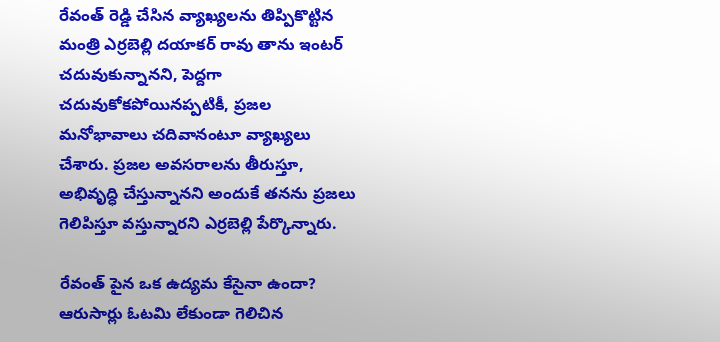రేవంత్ రెడ్డి చేసిన వ్యాఖ్యలను తిప్పికొట్టిన మంత్రి ఎర్రబెల్లి దయాకర్ రావు తాను ఇంటర్ చదువుకున్నానని, పెద్దగా చదువుకోకపోయినప్పటికీ, ప్రజల మనోభావాలు చదివానంటూ వ్యాఖ్యలు చేశారు. ప్రజల అవసరాలను తీరుస్తూ, అభివృద్ధి చేస్తున్నానని అందుకే తనను ప్రజలు గెలిపిస్తూ వస్తున్నారని ఎర్రబెల్లి పేర్కొన్నారు.

రేవంత్ పైన ఒక ఉద్యమ కేసైనా ఉందా?
ఆరుసార్లు ఓటమి లేకుండా గెలిచిన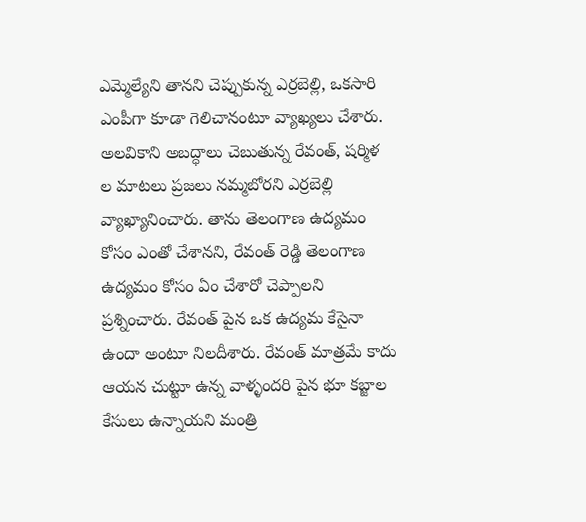ఎమ్మెల్యేని తానని చెప్పుకున్న ఎర్రబెల్లి, ఒకసారి ఎంపీగా కూడా గెలిచానంటూ వ్యాఖ్యలు చేశారు. అలవికాని అబద్ధాలు చెబుతున్న రేవంత్, షర్మిళ ల మాటలు ప్రజలు నమ్మబోరని ఎర్రబెల్లి వ్యాఖ్యానించారు. తాను తెలంగాణ ఉద్యమం కోసం ఎంతో చేశానని, రేవంత్ రెడ్డి తెలంగాణ ఉద్యమం కోసం ఏం చేశారో చెప్పాలని ప్రశ్నించారు. రేవంత్ పైన ఒక ఉద్యమ కేసైనా ఉందా అంటూ నిలదీశారు. రేవంత్ మాత్రమే కాదు ఆయన చుట్టూ ఉన్న వాళ్ళందరి పైన భూ కబ్జాల కేసులు ఉన్నాయని మంత్రి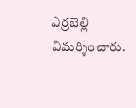ఎర్రబెల్లి విమర్శించారు.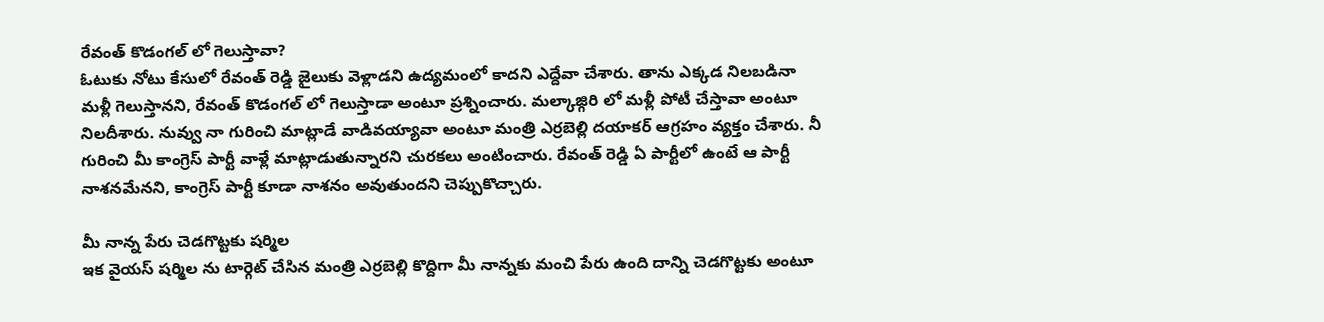రేవంత్ కొడంగల్ లో గెలుస్తావా?
ఓటుకు నోటు కేసులో రేవంత్ రెడ్డి జైలుకు వెళ్లాడని ఉద్యమంలో కాదని ఎద్దేవా చేశారు. తాను ఎక్కడ నిలబడినా మళ్లీ గెలుస్తానని, రేవంత్ కొడంగల్ లో గెలుస్తాడా అంటూ ప్రశ్నించారు. మల్కాజ్గిరి లో మళ్లీ పోటీ చేస్తావా అంటూ నిలదీశారు. నువ్వు నా గురించి మాట్లాడే వాడివయ్యావా అంటూ మంత్రి ఎర్రబెల్లి దయాకర్ ఆగ్రహం వ్యక్తం చేశారు. నీ గురించి మీ కాంగ్రెస్ పార్టీ వాళ్లే మాట్లాడుతున్నారని చురకలు అంటించారు. రేవంత్ రెడ్డి ఏ పార్టీలో ఉంటే ఆ పార్టీ నాశనమేనని, కాంగ్రెస్ పార్టీ కూడా నాశనం అవుతుందని చెప్పుకొచ్చారు.

మీ నాన్న పేరు చెడగొట్టకు షర్మిల
ఇక వైయస్ షర్మిల ను టార్గెట్ చేసిన మంత్రి ఎర్రబెల్లి కొద్దిగా మీ నాన్నకు మంచి పేరు ఉంది దాన్ని చెడగొట్టకు అంటూ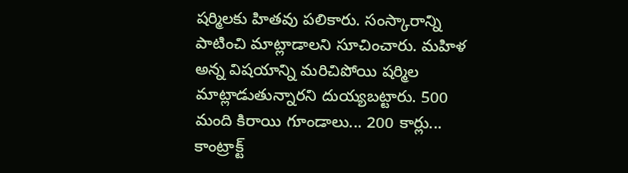షర్మిలకు హితవు పలికారు. సంస్కారాన్ని పాటించి మాట్లాడాలని సూచించారు. మహిళ అన్న విషయాన్ని మరిచిపోయి షర్మిల మాట్లాడుతున్నారని దుయ్యబట్టారు. 500 మంది కిరాయి గూండాలు... 200 కార్లు... కాంట్రాక్ట్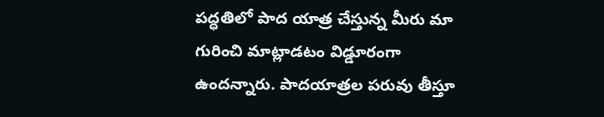పద్ధతిలో పాద యాత్ర చేస్తున్న మీరు మా గురించి మాట్లాడటం విడ్డూరంగా ఉందన్నారు. పాదయాత్రల పరువు తీస్తూ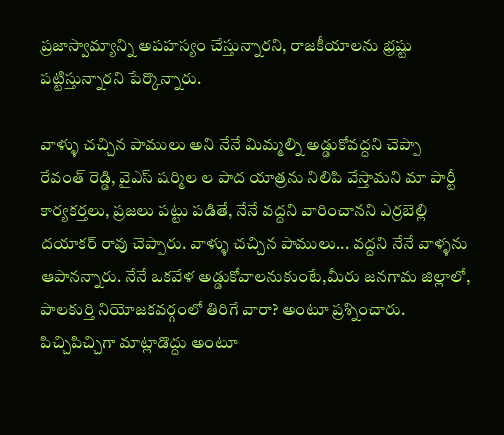ప్రజాస్వామ్యాన్ని అపహస్యం చేస్తున్నారని, రాజకీయాలను భ్రష్టు పట్టిస్తున్నారని పేర్కొన్నారు.

వాళ్ళు చచ్చిన పాములు అని నేనే మిమ్మల్ని అడ్డుకోవద్దని చెప్పా
రేవంత్ రెడ్డి, వైఎస్ షర్మిల ల పాద యాత్రను నిలిపి వేస్తామని మా పార్టీ కార్యకర్తలు, ప్రజలు పట్టు పడితే, నేనే వద్దని వారించానని ఎర్రబెల్లి దయాకర్ రావు చెప్పారు. వాళ్ళు చచ్చిన పాములు... వద్దని నేనే వాళ్ళను ఆపానన్నారు. నేనే ఒకవేళ అడ్డుకోవాలనుకుంటే,మీరు జనగామ జిల్లాలో, పాలకుర్తి నియోజకవర్గంలో తిరిగే వారా? అంటూ ప్రశ్నించారు. పిచ్చిపిచ్చిగా మాట్లాడొద్దు అంటూ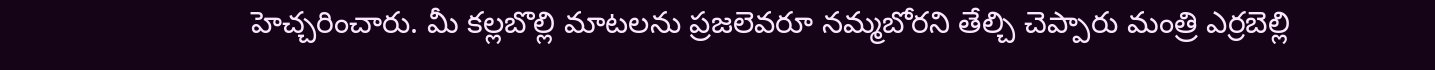హెచ్చరించారు. మీ కల్లబొల్లి మాటలను ప్రజలెవరూ నమ్మబోరని తేల్చి చెప్పారు మంత్రి ఎర్రబెల్లి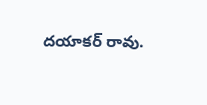దయాకర్ రావు.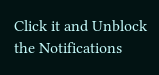Click it and Unblock the Notifications